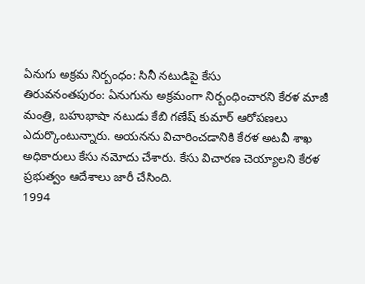ఏనుగు అక్రమ నిర్బంధం: సినీ నటుడిపై కేసు
తిరువనంతపురం: ఏనుగును అక్రమంగా నిర్బంధించారని కేరళ మాజీ మంత్రి, బహుభాషా నటుడు కేబి గణేష్ కుమార్ ఆరోపణలు ఎదుర్కొంటున్నారు. అయనను విచారించడానికి కేరళ అటవీ శాఖ అధికారులు కేసు నమోదు చేశారు. కేసు విచారణ చెయ్యాలని కేరళ ప్రభుత్వం ఆదేశాలు జారీ చేసింది.
1994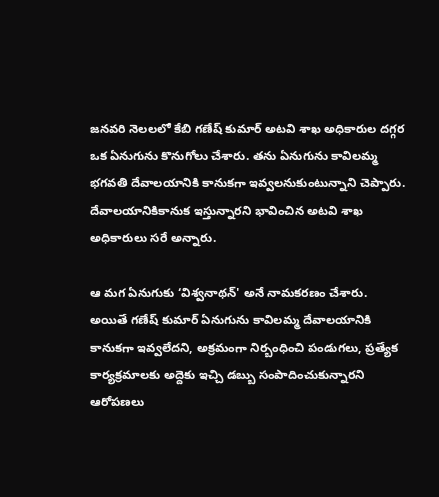జనవరి నెలలలో కేబి గణేష్ కుమార్ అటవి శాఖ అధికారుల దగ్గర ఒక ఏనుగును కొనుగోలు చేశారు. తను ఏనుగును కావిలమ్మ భగవతి దేవాలయానికి కానుకగా ఇవ్వలనుకుంటున్నాని చెప్పారు. దేవాలయానికికానుక ఇస్తున్నారని భావించిన అటవి శాఖ అధికారులు సరే అన్నారు.

ఆ మగ ఏనుగుకు ‘విశ్వనాథన్' అనే నామకరణం చేశారు. అయితే గణేష్ కుమార్ ఏనుగును కావిలమ్మ దేవాలయానికి కానుకగా ఇవ్వలేదని, అక్రమంగా నిర్బంధించి పండుగలు, ప్రత్యేక కార్యక్రమాలకు అద్దెకు ఇచ్చి డబ్బు సంపాదించుకున్నారని ఆరోపణలు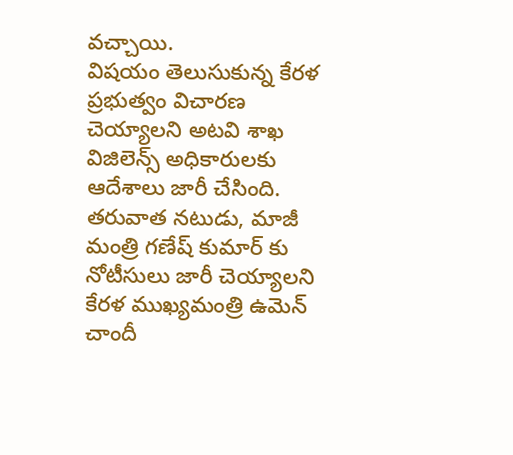వచ్చాయి.
విషయం తెలుసుకున్న కేరళ ప్రభుత్వం విచారణ చెయ్యాలని అటవి శాఖ విజిలెన్స్ అధికారులకు ఆదేశాలు జారీ చేసింది. తరువాత నటుడు, మాజీ మంత్రి గణేష్ కుమార్ కు నోటీసులు జారీ చెయ్యాలని కేరళ ముఖ్యమంత్రి ఉమెన్ చాందీ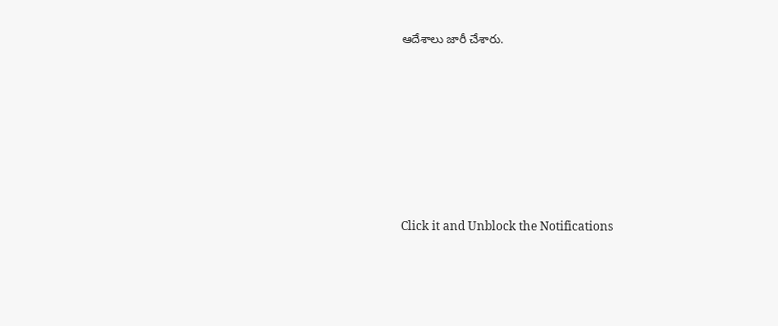ఆదేశాలు జారీ చేశారు.












Click it and Unblock the Notifications